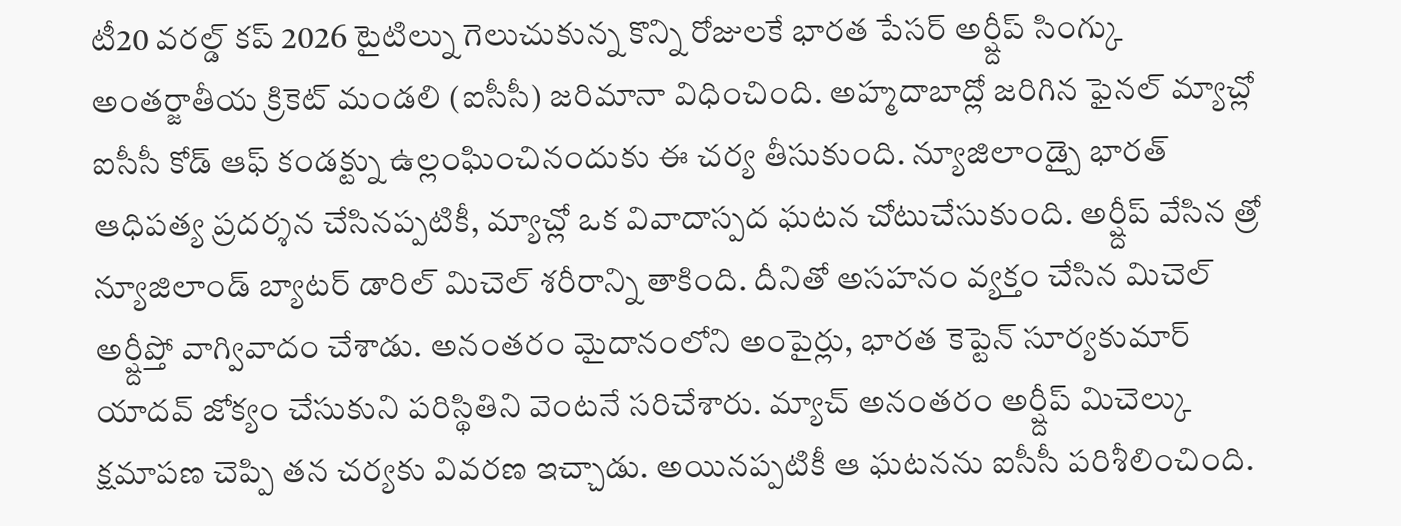టీ20 వరల్డ్ కప్ 2026 టైటిల్ను గెలుచుకున్న కొన్ని రోజులకే భారత పేసర్ అర్ష్దీప్ సింగ్కు అంతర్జాతీయ క్రికెట్ మండలి (ఐసీసీ) జరిమానా విధించింది. అహ్మదాబాద్లో జరిగిన ఫైనల్ మ్యాచ్లో ఐసీసీ కోడ్ ఆఫ్ కండక్ట్ను ఉల్లంఘించినందుకు ఈ చర్య తీసుకుంది. న్యూజిలాండ్పై భారత్ ఆధిపత్య ప్రదర్శన చేసినప్పటికీ, మ్యాచ్లో ఒక వివాదాస్పద ఘటన చోటుచేసుకుంది. అర్ష్దీప్ వేసిన త్రో న్యూజిలాండ్ బ్యాటర్ డారిల్ మిచెల్ శరీరాన్ని తాకింది. దీనితో అసహనం వ్యక్తం చేసిన మిచెల్ అర్ష్దీప్తో వాగ్వివాదం చేశాడు. అనంతరం మైదానంలోని అంపైర్లు, భారత కెప్టెన్ సూర్యకుమార్ యాదవ్ జోక్యం చేసుకుని పరిస్థితిని వెంటనే సరిచేశారు. మ్యాచ్ అనంతరం అర్ష్దీప్ మిచెల్కు క్షమాపణ చెప్పి తన చర్యకు వివరణ ఇచ్చాడు. అయినప్పటికీ ఆ ఘటనను ఐసీసీ పరిశీలించింది.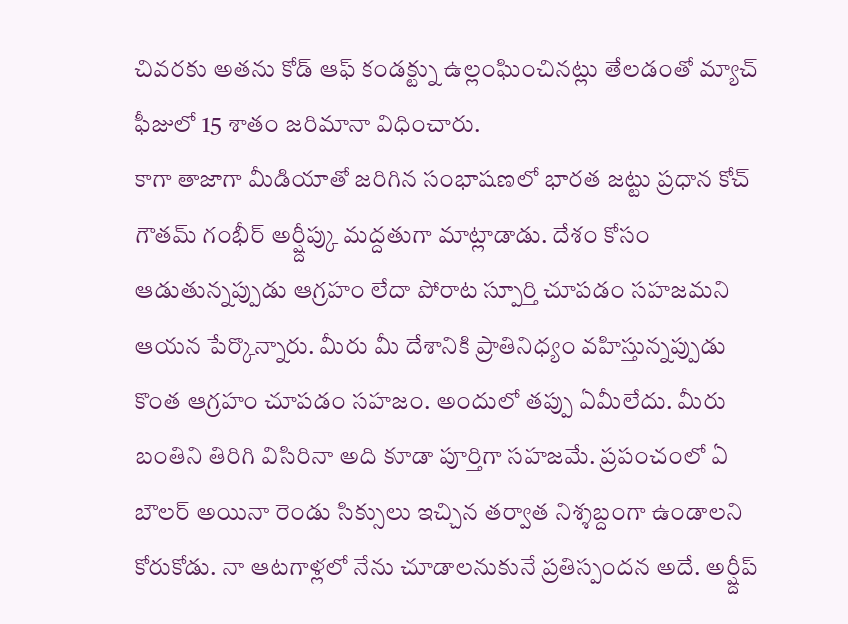చివరకు అతను కోడ్ ఆఫ్ కండక్ట్ను ఉల్లంఘించినట్లు తేలడంతో మ్యాచ్ ఫీజులో 15 శాతం జరిమానా విధించారు.
కాగా తాజాగా మీడియాతో జరిగిన సంభాషణలో భారత జట్టు ప్రధాన కోచ్ గౌతమ్ గంభీర్ అర్ష్దీప్కు మద్దతుగా మాట్లాడాడు. దేశం కోసం ఆడుతున్నప్పుడు ఆగ్రహం లేదా పోరాట స్పూర్తి చూపడం సహజమని ఆయన పేర్కొన్నారు. మీరు మీ దేశానికి ప్రాతినిధ్యం వహిస్తున్నప్పుడు కొంత ఆగ్రహం చూపడం సహజం. అందులో తప్పు ఏమీలేదు. మీరు బంతిని తిరిగి విసిరినా అది కూడా పూర్తిగా సహజమే. ప్రపంచంలో ఏ బౌలర్ అయినా రెండు సిక్సులు ఇచ్చిన తర్వాత నిశ్శబ్దంగా ఉండాలని కోరుకోడు. నా ఆటగాళ్లలో నేను చూడాలనుకునే ప్రతిస్పందన అదే. అర్ష్దీప్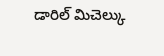డారిల్ మిచెల్కు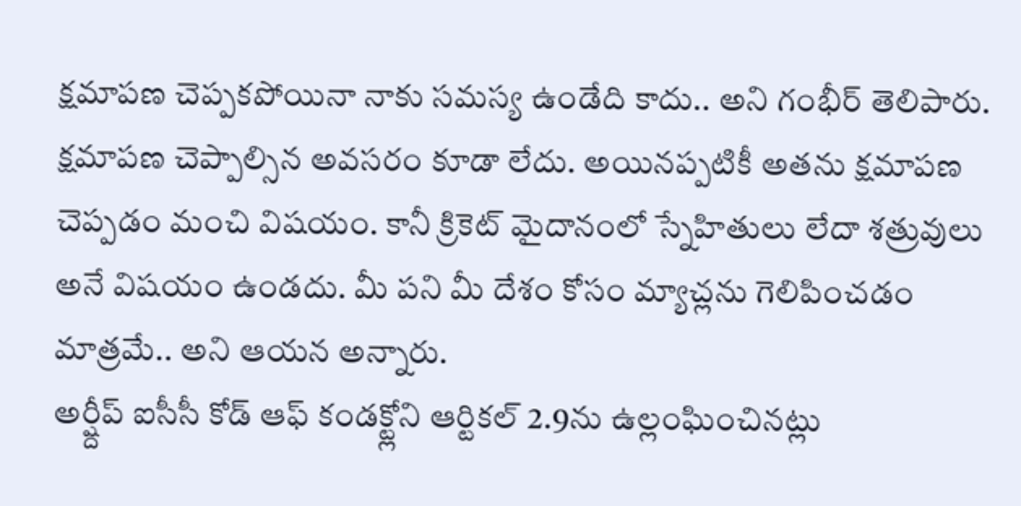క్షమాపణ చెప్పకపోయినా నాకు సమస్య ఉండేది కాదు.. అని గంభీర్ తెలిపారు. క్షమాపణ చెప్పాల్సిన అవసరం కూడా లేదు. అయినప్పటికీ అతను క్షమాపణ చెప్పడం మంచి విషయం. కానీ క్రికెట్ మైదానంలో స్నేహితులు లేదా శత్రువులు అనే విషయం ఉండదు. మీ పని మీ దేశం కోసం మ్యాచ్లను గెలిపించడం మాత్రమే.. అని ఆయన అన్నారు.
అర్ష్దీప్ ఐసీసీ కోడ్ ఆఫ్ కండక్ట్లోని ఆర్టికల్ 2.9ను ఉల్లంఘించినట్లు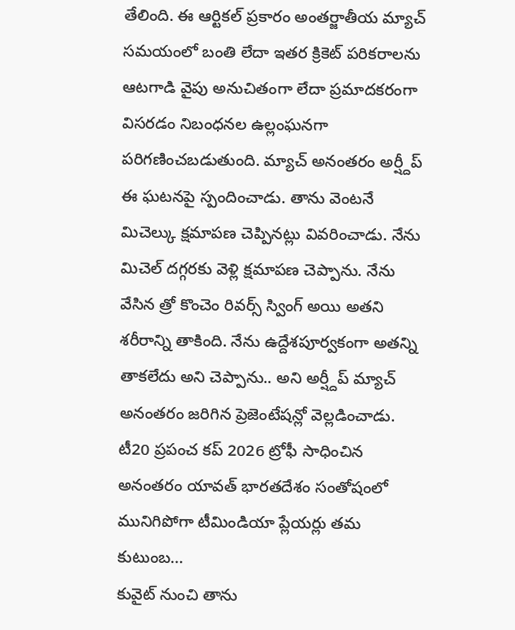తేలింది. ఈ ఆర్టికల్ ప్రకారం అంతర్జాతీయ మ్యాచ్ సమయంలో బంతి లేదా ఇతర క్రికెట్ పరికరాలను ఆటగాడి వైపు అనుచితంగా లేదా ప్రమాదకరంగా విసరడం నిబంధనల ఉల్లంఘనగా పరిగణించబడుతుంది. మ్యాచ్ అనంతరం అర్ష్దీప్ ఈ ఘటనపై స్పందించాడు. తాను వెంటనే మిచెల్కు క్షమాపణ చెప్పినట్లు వివరించాడు. నేను మిచెల్ దగ్గరకు వెళ్లి క్షమాపణ చెప్పాను. నేను వేసిన త్రో కొంచెం రివర్స్ స్వింగ్ అయి అతని శరీరాన్ని తాకింది. నేను ఉద్దేశపూర్వకంగా అతన్ని తాకలేదు అని చెప్పాను.. అని అర్ష్దీప్ మ్యాచ్ అనంతరం జరిగిన ప్రెజెంటేషన్లో వెల్లడించాడు.
టీ20 ప్రపంచ కప్ 2026 ట్రోఫీ సాధించిన అనంతరం యావత్ భారతదేశం సంతోషంలో మునిగిపోగా టీమిండియా ప్లేయర్లు తమ కుటుంబ…
కువైట్ నుంచి తాను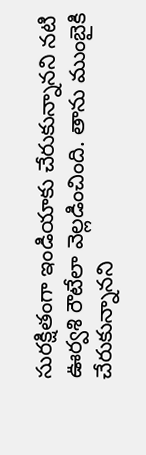సురక్షితంగా ఇండియాకు చేరుకున్నానని నటి ఊర్వశి రౌటేలా వెల్లడించింది. తాను ముంబైకి చేరుకున్నానని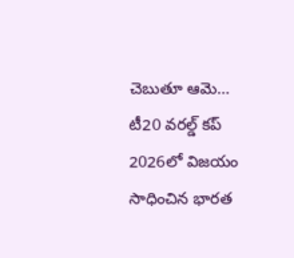చెబుతూ ఆమె…
టీ20 వరల్డ్ కప్ 2026లో విజయం సాధించిన భారత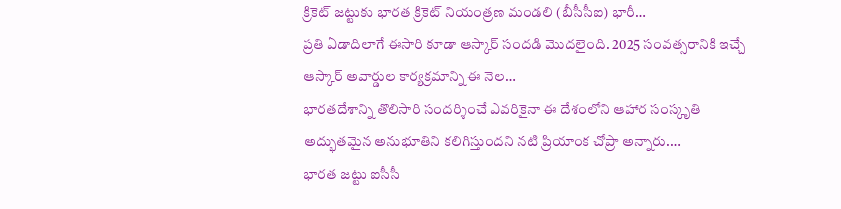క్రికెట్ జట్టుకు భారత క్రికెట్ నియంత్రణ మండలి (బీసీసీఐ) భారీ…
ప్రతి ఏడాదిలాగే ఈసారి కూడా ఆస్కార్ సందడి మొదలైంది. 2025 సంవత్సరానికి ఇచ్చే ఆస్కార్ అవార్డుల కార్యక్రమాన్ని ఈ నెల…
భారతదేశాన్ని తొలిసారి సందర్శించే ఎవరికైనా ఈ దేశంలోని ఆహార సంస్కృతి అద్భుతమైన అనుభూతిని కలిగిస్తుందని నటి ప్రియాంక చోప్రా అన్నారు.…
భారత జట్టు ఐసీసీ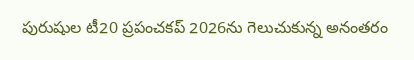పురుషుల టీ20 ప్రపంచకప్ 2026ను గెలుచుకున్న అనంతరం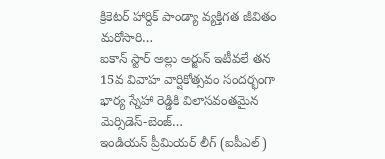క్రికెటర్ హార్దిక్ పాండ్యా వ్యక్తిగత జీవితం మరోసారి…
ఐకాన్ స్టార్ అల్లు అర్జున్ ఇటీవలే తన 15వ వివాహ వార్షికోత్సవం సందర్భంగా భార్య స్నేహా రెడ్డికి విలాసవంతమైన మెర్సిడెస్-బెంజ్…
ఇండియన్ ప్రీమియర్ లీగ్ (ఐపీఎల్)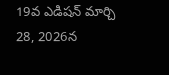19వ ఎడిషన్ మార్చి 28, 2026న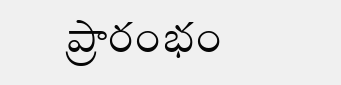ప్రారంభం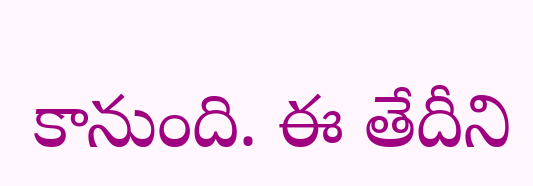కానుంది. ఈ తేదీని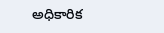అధికారిక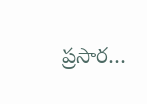ప్రసార…